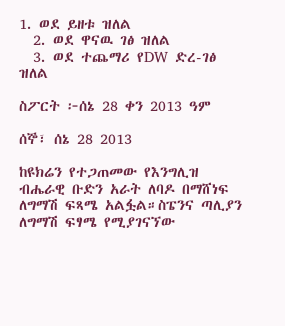1. ወደ ይዘቱ ዝለል
  2. ወደ ዋናዉ ገፅ ዝለል
  3. ወደ ተጨማሪ የDW ድረ-ገፅ ዝለል

ስፖርት ፦ሰኔ 28 ቀን 2013 ዓም

ሰኞ፣ ሰኔ 28 2013

ከዩክሬን የተጋጠመው የእንግሊዝ ብሔራዊ ቡድን አራት ለባዶ በማሸነፍ ለግማሽ ፍጻሜ አልፏል።ስፔንና ጣሊያን ለግማሽ ፍፃሜ የሚያገናኘው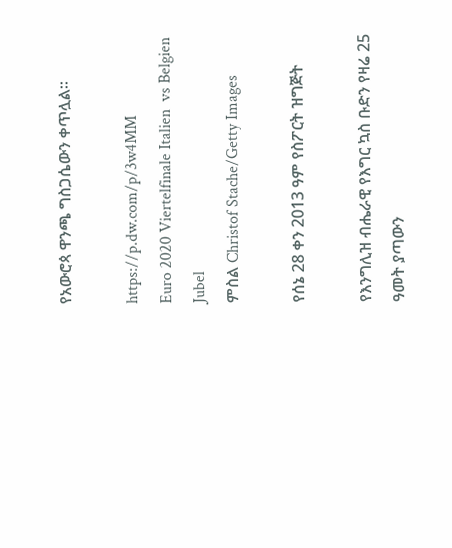የአውሮጳ ዋንጫ ግስጋሴውን ቀጥሏል።

https://p.dw.com/p/3w4MM
Euro 2020 Viertelfinale Italien  vs Belgien Jubel
ምስል Christof Stache/Getty Images

የሰኔ 28 ቀን 2013 ዓም የስፖርት ዝግጅት

የእንግሊዝ ብሔራዊ የእግር ኳስ ቡድን የዛሬ 25 ዓመት ያጣውን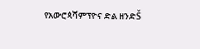የአውሮጳሻምፕዮና ድል ዘንድŠ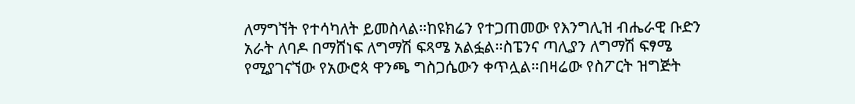ለማግኘት የተሳካለት ይመስላል።ከዩክሬን የተጋጠመው የእንግሊዝ ብሔራዊ ቡድን አራት ለባዶ በማሸነፍ ለግማሽ ፍጻሜ አልፏል።ስፔንና ጣሊያን ለግማሽ ፍፃሜ የሚያገናኘው የአውሮጳ ዋንጫ ግስጋሴውን ቀጥሏል።በዛሬው የስፖርት ዝግጅት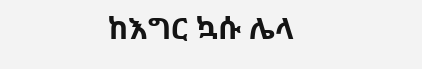ከእግር ኳሱ ሌላ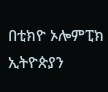በቲክዮ ኦሎምፒክ ኢትዮጵያን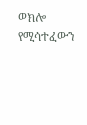ወክሎ የሚሳተፈውን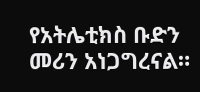የአትሌቲክስ ቡድን መሪን አነጋግረናል።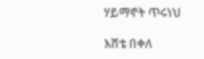ሃይማኖት ጥሩነህ

እሸቴ በቀለ